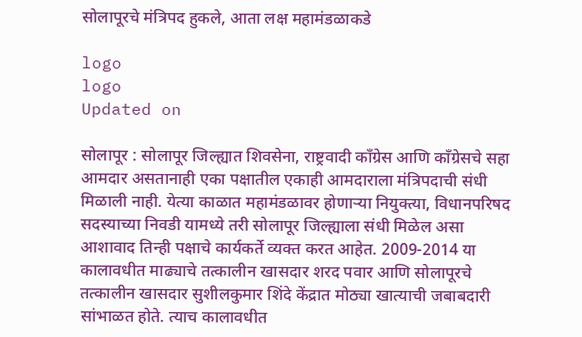सोलापूरचे मंत्रिपद हुकले, आता लक्ष महामंडळाकडे

logo
logo
Updated on

सोलापूर : सोलापूर जिल्ह्यात शिवसेना, राष्ट्रवादी कॉंग्रेस आणि कॉंग्रेसचे सहा आमदार असतानाही एका पक्षातील एकाही आमदाराला मंत्रिपदाची संधी मिळाली नाही. येत्या काळात महामंडळावर होणाऱ्या नियुक्‍त्या, विधानपरिषद सदस्याच्या निवडी यामध्ये तरी सोलापूर जिल्ह्याला संधी मिळेल असा आशावाद तिन्ही पक्षाचे कार्यकर्ते व्यक्त करत आहेत. 2009-2014 या कालावधीत माढ्याचे तत्कालीन खासदार शरद पवार आणि सोलापूरचे तत्कालीन खासदार सुशीलकुमार शिंदे केंद्रात मोठ्या खात्याची जबाबदारी सांभाळत होते. त्याच कालावधीत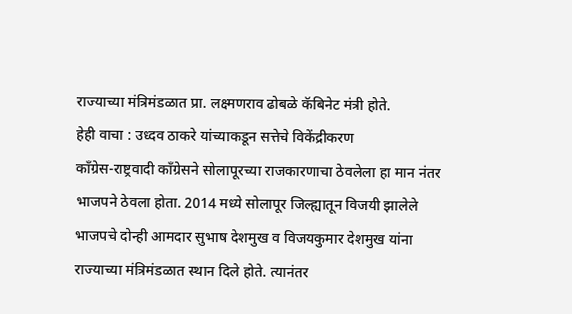राज्याच्या मंत्रिमंडळात प्रा. लक्ष्मणराव ढोबळे कॅबिनेट मंत्री होते.
हेही वाचा : उध्दव ठाकरे यांच्याकडून सत्तेचे विकेंद्रीकरण
कॉंग्रेस-राष्ट्रवादी कॉंग्रेसने सोलापूरच्या राजकारणाचा ठेवलेला हा मान नंतर भाजपने ठेवला होता. 2014 मध्ये सोलापूर जिल्ह्यातून विजयी झालेले भाजपचे दोन्ही आमदार सुभाष देशमुख व विजयकुमार देशमुख यांना राज्याच्या मंत्रिमंडळात स्थान दिले होते. त्यानंतर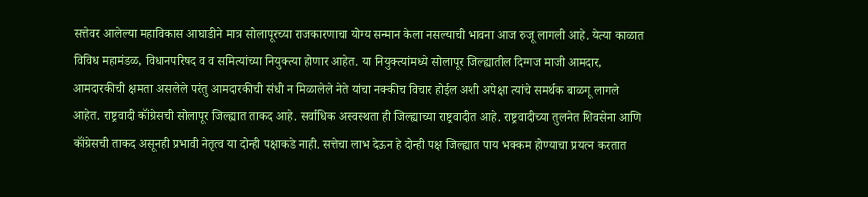सत्तेवर आलेल्या महाविकास आघाडीने मात्र सोलापूरच्या राजकारणाचा योग्य सन्मान केला नसल्याची भावना आज रुजू लागली आहे. येत्या काळात विविध महामंडळ, विधानपरिषद व व समित्यांच्या नियुक्‍त्या होणार आहेत. या नियुक्‍त्यांमध्ये सोलापूर जिल्ह्यातील दिग्गज माजी आमदार, आमदारकीची क्षमता असलेले परंतु आमदारकीची संधी न मिळालेले नेते यांचा नक्कीच विचार होईल अशी अपेक्षा त्यांचे समर्थक बाळगू लागले आहेत. राष्ट्रवादी कॉंग्रेसची सोलापूर जिल्ह्यात ताकद आहे. सर्वाधिक अस्वस्थता ही जिल्ह्याच्या राष्ट्रवादीत आहे. राष्ट्रवादीच्या तुलनेत शिवसेना आणि कॉंग्रेसची ताकद असूनही प्रभावी नेतृत्व या दोन्ही पक्षाकडे नाही. सत्तेचा लाभ देऊन हे दोन्ही पक्ष जिल्ह्यात पाय भक्कम होण्याचा प्रयत्न करतात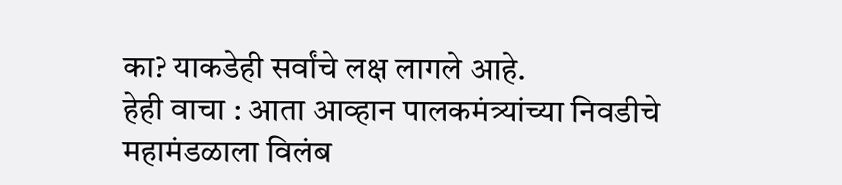का? याकडेही सर्वांचे लक्ष लागले आहे.
हेही वाचा : आता आव्हान पालकमंत्र्यांच्या निवडीचे
महामंडळाला विलंब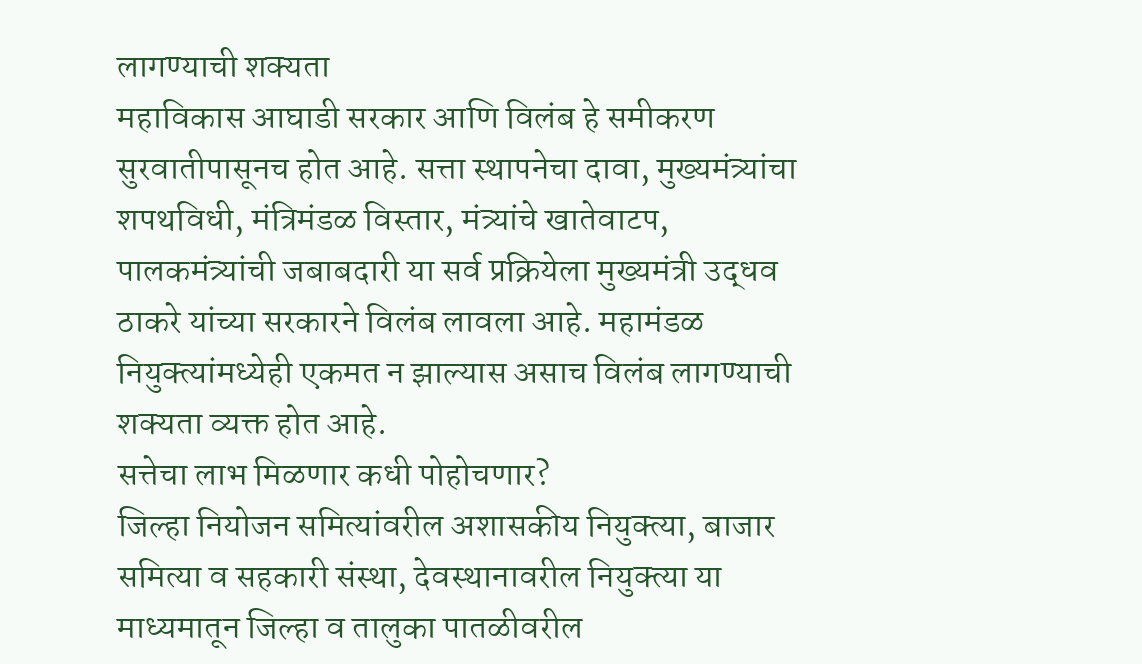लागण्याची शक्‍यता
महाविकास आघाडी सरकार आणि विलंब हे समीकरण सुरवातीपासूनच होत आहे. सत्ता स्थापनेचा दावा, मुख्यमंत्र्यांचा शपथविधी, मंत्रिमंडळ विस्तार, मंत्र्यांचे खातेवाटप, पालकमंत्र्यांची जबाबदारी या सर्व प्रक्रियेला मुख्यमंत्री उद्धव ठाकरे यांच्या सरकारने विलंब लावला आहे. महामंडळ नियुक्‍त्यांमध्येही एकमत न झाल्यास असाच विलंब लागण्याची शक्‍यता व्यक्त होत आहे.
सत्तेचा लाभ मिळणार कधी पोहोचणार?
जिल्हा नियोजन समित्यांवरील अशासकीय नियुक्‍त्या, बाजार समित्या व सहकारी संस्था, देवस्थानावरील नियुक्‍त्या या माध्यमातून जिल्हा व तालुका पातळीवरील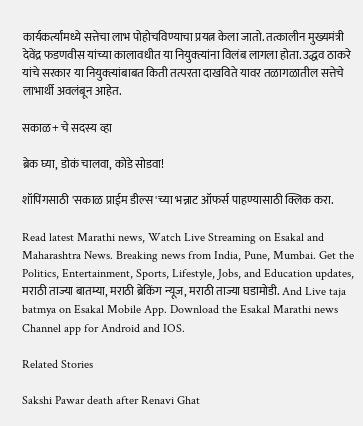कार्यकर्त्यांमध्ये सत्तेचा लाभ पोहोचविण्याचा प्रयत्न केला जातो. तत्कालीन मुख्यमंत्री देवेंद्र फडणवीस यांच्या कालावधीत या नियुक्‍त्यांना विलंब लागला होता. उद्धव ठाकरे यांचे सरकार या नियुक्‍त्यांबाबत किती तत्परता दाखविते यावर तळागळातील सत्तेचे लाभार्थी अवलंबून आहेत.

सकाळ+ चे सदस्य व्हा

ब्रेक घ्या, डोकं चालवा, कोडे सोडवा!

शॉपिंगसाठी 'सकाळ प्राईम डील्स'च्या भन्नाट ऑफर्स पाहण्यासाठी क्लिक करा.

Read latest Marathi news, Watch Live Streaming on Esakal and Maharashtra News. Breaking news from India, Pune, Mumbai. Get the Politics, Entertainment, Sports, Lifestyle, Jobs, and Education updates, मराठी ताज्या बातम्या, मराठी ब्रेकिंग न्यूज, मराठी ताज्या घडामोडी. And Live taja batmya on Esakal Mobile App. Download the Esakal Marathi news Channel app for Android and IOS.

Related Stories

Sakshi Pawar death after Renavi Ghat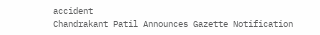accident
Chandrakant Patil Announces Gazette Notification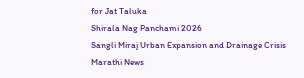for Jat Taluka
Shirala Nag Panchami 2026
Sangli Miraj Urban Expansion and Drainage Crisis
Marathi News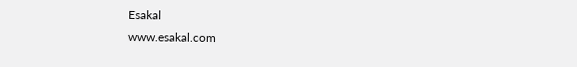Esakal
www.esakal.com